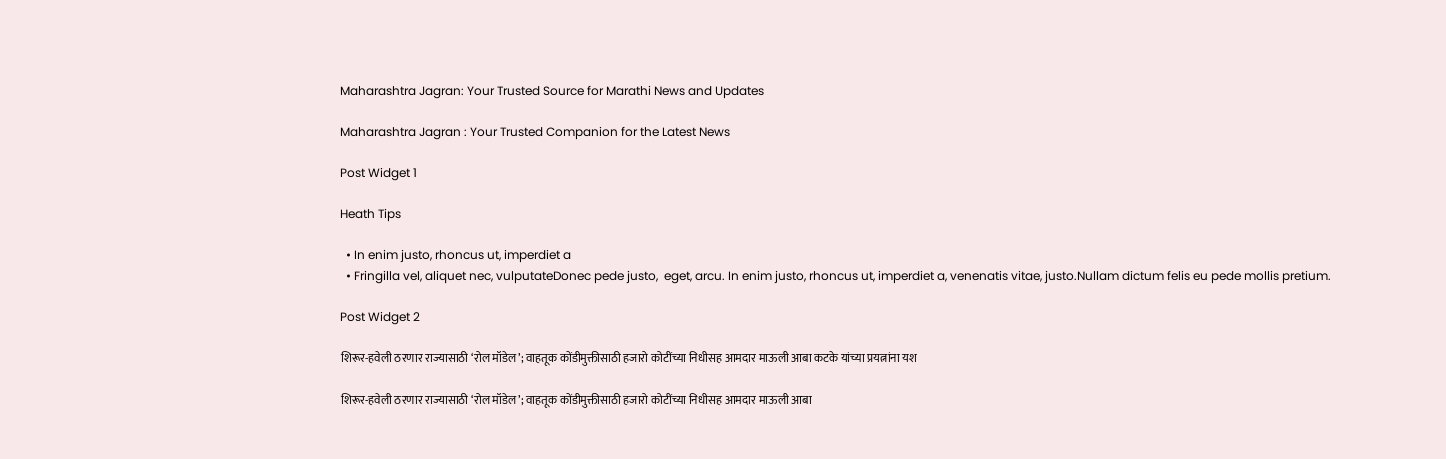Maharashtra Jagran: Your Trusted Source for Marathi News and Updates

Maharashtra Jagran : Your Trusted Companion for the Latest News

Post Widget 1

Heath Tips

  • In enim justo, rhoncus ut, imperdiet a
  • Fringilla vel, aliquet nec, vulputateDonec pede justo,  eget, arcu. In enim justo, rhoncus ut, imperdiet a, venenatis vitae, justo.Nullam dictum felis eu pede mollis pretium.

Post Widget 2

शिरूर-हवेली ठरणार राज्यासाठी ‘रोल मॉडेल’; वाहतूक कोंडीमुक्तीसाठी हजारो कोटींच्या निधीसह आमदार माऊली आबा कटके यांच्या प्रयत्नांना यश

शिरूर-हवेली ठरणार राज्यासाठी ‘रोल मॉडेल’; वाहतूक कोंडीमुक्तीसाठी हजारो कोटींच्या निधीसह आमदार माऊली आबा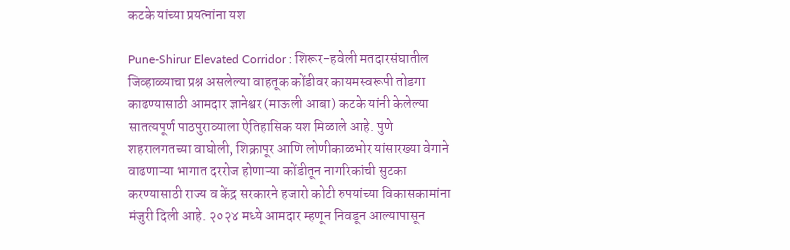कटके यांच्या प्रयत्नांना यश

Pune-Shirur Elevated Corridor : शिरूर-हवेली मतदारसंघातील जिव्हाळ्याचा प्रश्न असलेल्या वाहतूक कोंडीवर कायमस्वरूपी तोडगा काढण्यासाठी आमदार ज्ञानेश्वर (माऊली आबा) कटके यांनी केलेल्या सातत्यपूर्ण पाठपुराव्याला ऐतिहासिक यश मिळाले आहे. पुणे शहरालगतच्या वाघोली, शिक्रापूर आणि लोणीकाळभोर यांसारख्या वेगाने वाढणाऱ्या भागात दररोज होणाऱ्या कोंडीतून नागरिकांची सुटका करण्यासाठी राज्य व केंद्र सरकारने हजारो कोटी रुपयांच्या विकासकामांना मंजुरी दिली आहे. २०२४ मध्ये आमदार म्हणून निवडून आल्यापासून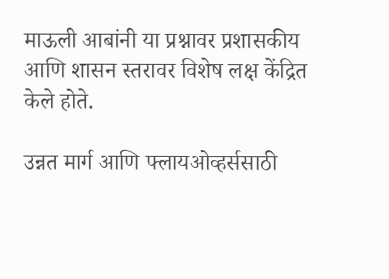माऊली आबांनी या प्रश्नावर प्रशासकीय आणि शासन स्तरावर विशेष लक्ष केंद्रित केले होते.

उन्नत मार्ग आणि फ्लायओव्हर्ससाठी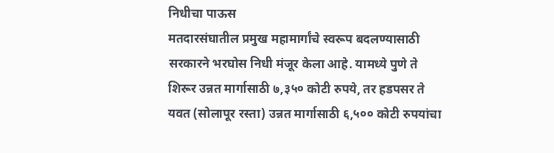निधीचा पाऊस
मतदारसंघातील प्रमुख महामार्गांचे स्वरूप बदलण्यासाठी सरकारने भरघोस निधी मंजूर केला आहे. यामध्ये पुणे ते शिरूर उन्नत मार्गासाठी ७,३५० कोटी रुपये, तर हडपसर ते यवत (सोलापूर रस्ता) उन्नत मार्गासाठी ६,५०० कोटी रुपयांचा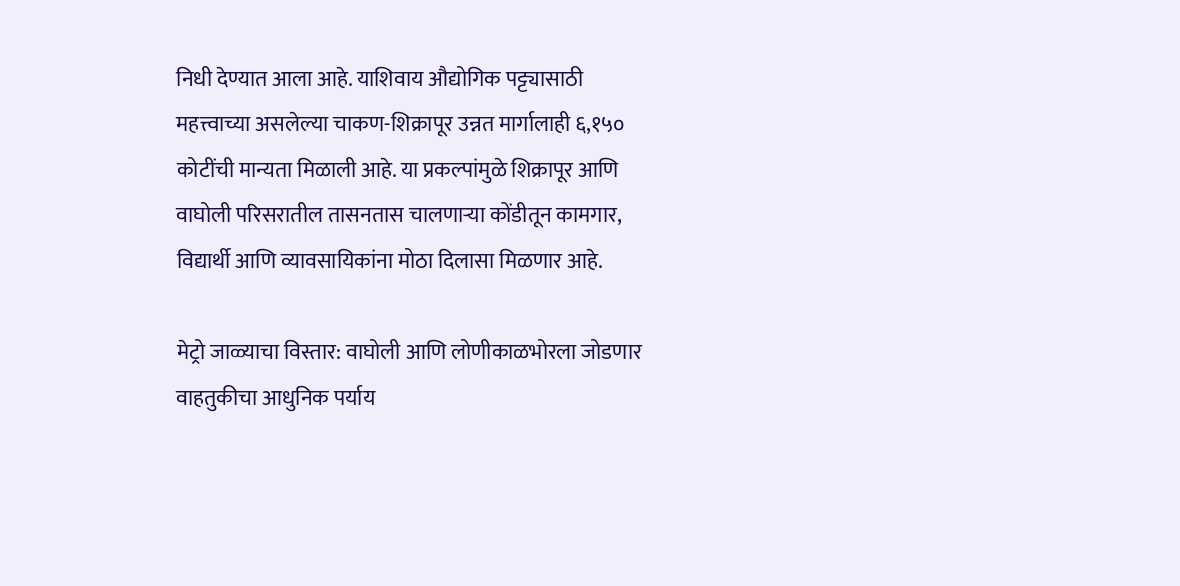निधी देण्यात आला आहे. याशिवाय औद्योगिक पट्ट्यासाठी महत्त्वाच्या असलेल्या चाकण-शिक्रापूर उन्नत मार्गालाही ६,१५० कोटींची मान्यता मिळाली आहे. या प्रकल्पांमुळे शिक्रापूर आणि वाघोली परिसरातील तासनतास चालणाऱ्या कोंडीतून कामगार, विद्यार्थी आणि व्यावसायिकांना मोठा दिलासा मिळणार आहे.

मेट्रो जाळ्याचा विस्तार: वाघोली आणि लोणीकाळभोरला जोडणार
वाहतुकीचा आधुनिक पर्याय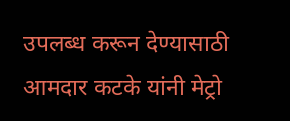उपलब्ध करून देण्यासाठी आमदार कटके यांनी मेट्रो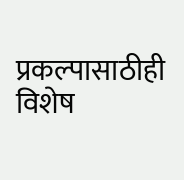प्रकल्पासाठीही विशेष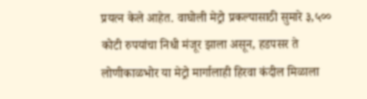प्रयत्न केले आहेत. वाघोली मेट्रो प्रकल्पासाठी सुमारे ३,५०० कोटी रुपयांचा निधी मंजूर झाला असून, हडपसर ते लोणीकाळभोर या मेट्रो मार्गालाही हिरवा कंदील मिळाला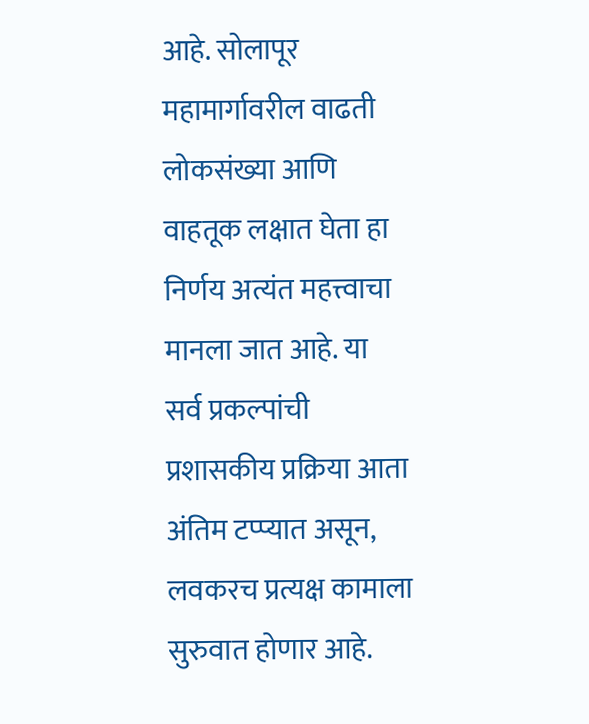आहे. सोलापूर महामार्गावरील वाढती लोकसंख्या आणि वाहतूक लक्षात घेता हा निर्णय अत्यंत महत्त्वाचा मानला जात आहे. या सर्व प्रकल्पांची प्रशासकीय प्रक्रिया आता अंतिम टप्प्यात असून, लवकरच प्रत्यक्ष कामाला सुरुवात होणार आहे.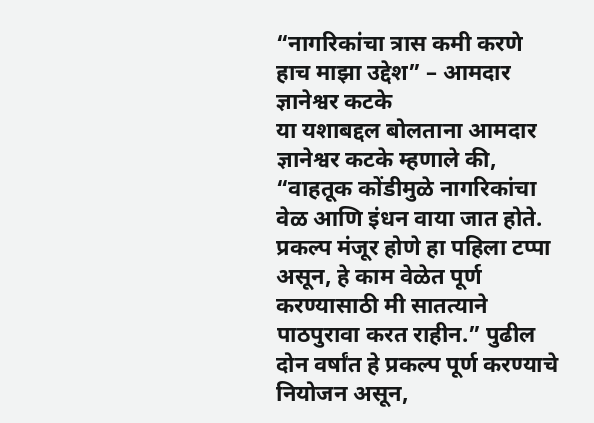“नागरिकांचा त्रास कमी करणे हाच माझा उद्देश” – आमदार ज्ञानेश्वर कटके
या यशाबद्दल बोलताना आमदार ज्ञानेश्वर कटके म्हणाले की, “वाहतूक कोंडीमुळे नागरिकांचा वेळ आणि इंधन वाया जात होते. प्रकल्प मंजूर होणे हा पहिला टप्पा असून, हे काम वेळेत पूर्ण करण्यासाठी मी सातत्याने पाठपुरावा करत राहीन.” पुढील दोन वर्षांत हे प्रकल्प पूर्ण करण्याचे नियोजन असून,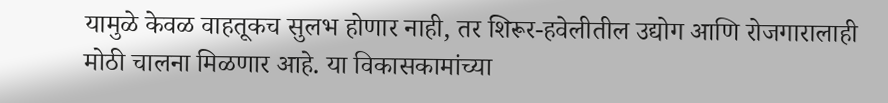यामुळे केवळ वाहतूकच सुलभ होणार नाही, तर शिरूर-हवेलीतील उद्योग आणि रोजगारालाही मोठी चालना मिळणार आहे. या विकासकामांच्या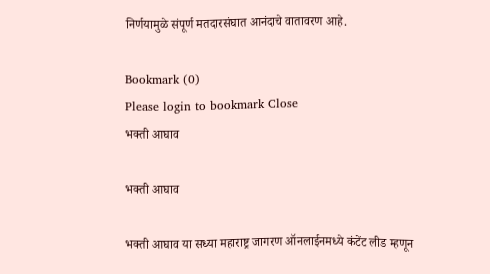निर्णयामुळे संपूर्ण मतदारसंघात आनंदाचे वातावरण आहे.

Bookmark (0)
Please login to bookmark Close
भक्ती आघाव

भक्ती आघाव

भक्ती आघाव या सध्या महाराष्ट्र जागरण ऑनलाईनमध्ये कंटेंट लीड म्हणून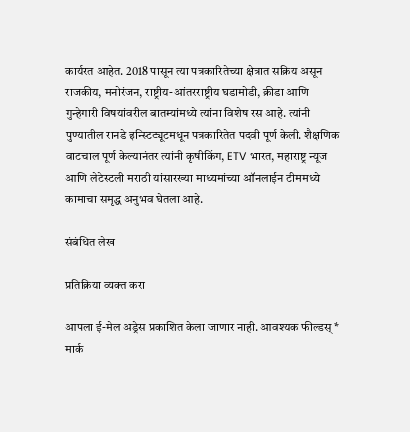कार्यरत आहेत. 2018 पासून त्या पत्रकारितेच्या क्षेत्रात सक्रिय असून राजकीय, मनोरंजन, राष्ट्रीय-आंतरराष्ट्रीय घडामोडी, क्रीडा आणि गुन्हेगारी विषयांवरील बातम्यांमध्ये त्यांना विशेष रस आहे. त्यांनी पुण्यातील रानडे इन्स्टिट्यूटमधून पत्रकारितेत पदवी पूर्ण केली. शैक्षणिक वाटचाल पूर्ण केल्यानंतर त्यांनी कृषीकिंग, ETV भारत, महाराष्ट्र न्यूज आणि लेटेस्टली मराठी यांसारख्या माध्यमांच्या ऑनलाईन टीममध्ये कामाचा समृद्ध अनुभव घेतला आहे.

संबंधित लेख

प्रतिक्रिया व्यक्त करा

आपला ई-मेल अड्रेस प्रकाशित केला जाणार नाही. आवश्यक फील्डस् * मार्क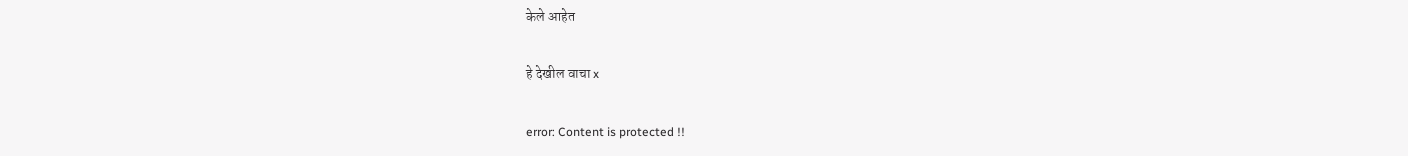केले आहेत

हे देखील वाचा x

error: Content is protected !!